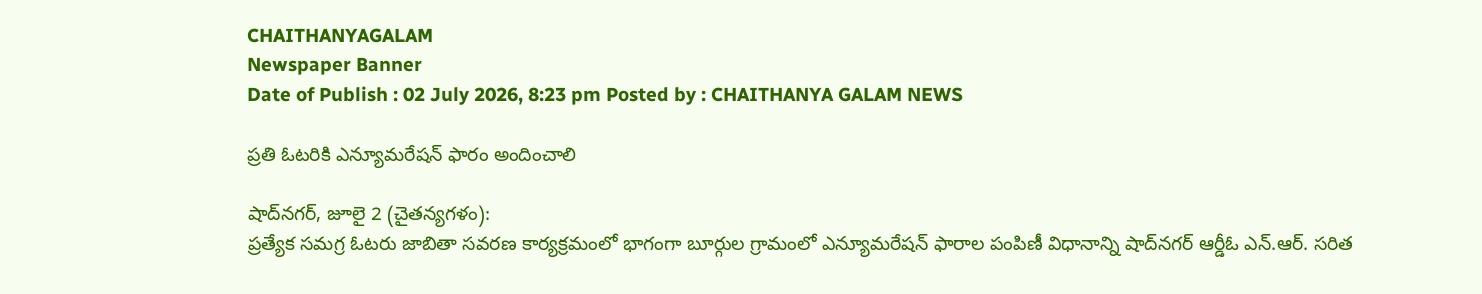CHAITHANYAGALAM
Newspaper Banner
Date of Publish : 02 July 2026, 8:23 pm Posted by : CHAITHANYA GALAM NEWS

ప్రతి ఓటరికి ఎన్యూమరేషన్ ఫారం అందించాలి

షాద్‌నగర్, జూలై 2 (చైతన్యగళం):
ప్రత్యేక సమగ్ర ఓటరు జాబితా సవరణ కార్యక్రమంలో భాగంగా బూర్గుల గ్రామంలో ఎన్యూమరేషన్ ఫారాల పంపిణీ విధానాన్ని షాద్‌నగర్ ఆర్డీఓ ఎన్.ఆర్. సరిత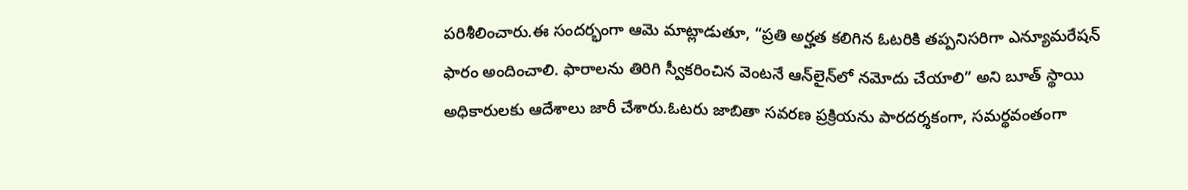పరిశీలించారు.ఈ సందర్భంగా ఆమె మాట్లాడుతూ, “ప్రతి అర్హత కలిగిన ఓటరికి తప్పనిసరిగా ఎన్యూమరేషన్ ఫారం అందించాలి. ఫారాలను తిరిగి స్వీకరించిన వెంటనే ఆన్‌లైన్‌లో నమోదు చేయాలి” అని బూత్ స్థాయి అధికారులకు ఆదేశాలు జారీ చేశారు.ఓటరు జాబితా సవరణ ప్రక్రియను పారదర్శకంగా, సమర్థవంతంగా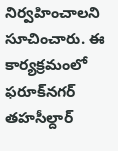నిర్వహించాలని సూచించారు. ఈ కార్యక్రమంలో ఫరూక్‌నగర్ తహసీల్దార్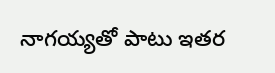నాగయ్యతో పాటు ఇతర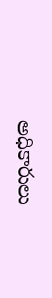అధికారులు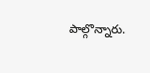పాల్గొన్నారు.